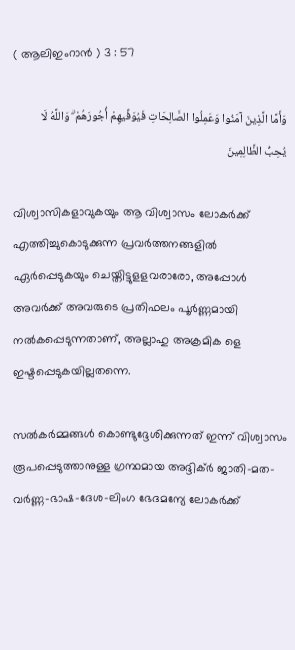( ആലിഇംറാന്‍ ) 3 : 57

وَأَمَّا الَّذِينَ آمَنُوا وَعَمِلُوا الصَّالِحَاتِ فَيُوَفِّيهِمْ أُجُورَهُمْ ۗ وَاللَّهُ لَا يُحِبُّ الظَّالِمِينَ

വിശ്വാസികളാവുകയും ആ വിശ്വാസം ലോകര്‍ക്ക് എത്തിച്ചുകൊടുക്കുന്ന പ്രവര്‍ത്തനങ്ങളില്‍ ഏര്‍പ്പെടുകയും ചെയ്തിട്ടുളളവരാരോ, അപ്പോള്‍ അവര്‍ക്ക് അവരുടെ പ്രതിഫലം പൂര്‍ണ്ണമായി നല്‍കപ്പെടുന്നതാണ്, അല്ലാഹു അക്രമിക ളെ ഇഷ്ടപ്പെടുകയില്ലതന്നെ.

സല്‍കര്‍മ്മങ്ങള്‍ കൊണ്ടുദ്ദേശിക്കുന്നത് ഇന്ന് വിശ്വാസം രൂപപ്പെടുത്താനുള്ള ഗ്രന്ഥമായ അദ്ദിക്ര്‍ ജാതി-മത-വര്‍ണ്ണ-ഭാഷ-ദേശ-ലിംഗ ഭേദമന്യേ ലോകര്‍ക്ക്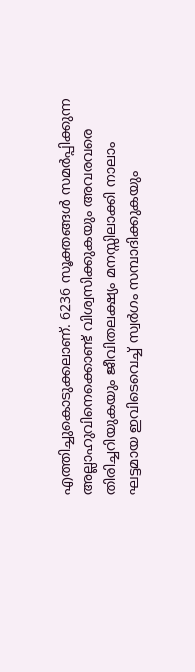എത്തിച്ചുകൊടുക്കലാണ്. 6236 സൂക്തങ്ങള്‍ സമര്‍പ്പിക്കുന്ന അല്ലാഹുവിനെക്കൊണ്ട് വിശ്വസിക്കുകയും അവരവരെ തിരിച്ചറിയുകയും ജീവിതലക്ഷ്യം മനസ്സിലാക്കി നാലാം ഘട്ടമായ ഇവിടെവെച്ച് സ്വര്‍ഗം സമ്പാദിക്കുകയും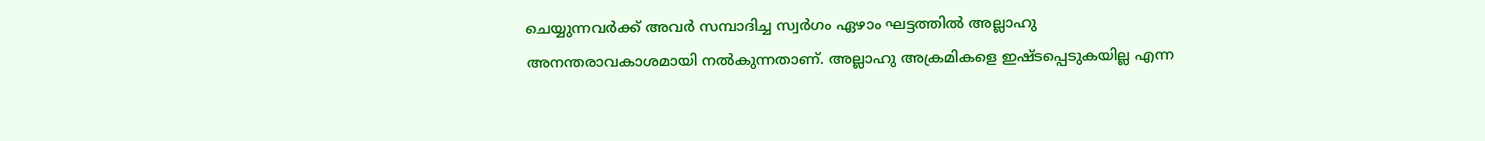ചെയ്യുന്നവര്‍ക്ക് അവര്‍ സമ്പാദിച്ച സ്വര്‍ഗം ഏഴാം ഘട്ടത്തില്‍ അല്ലാഹു അനന്തരാവകാശമായി നല്‍കുന്നതാണ്. അല്ലാഹു അക്രമികളെ ഇഷ്ടപ്പെടുകയില്ല എന്ന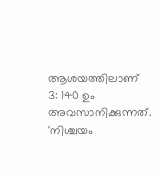ആശയത്തിലാണ് 3: 140 ഉം അവസാനിക്കുന്നത്. 'നിശ്ചയം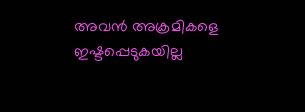അവന്‍ അക്രമികളെ ഇഷ്ടപ്പെടുകയില്ല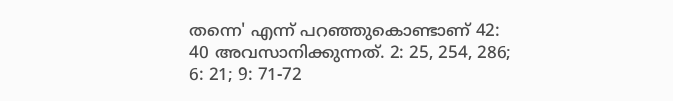തന്നെ' എന്ന് പറഞ്ഞുകൊണ്ടാണ് 42: 40 അവസാനിക്കുന്നത്. 2: 25, 254, 286; 6: 21; 9: 71-72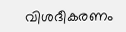വിശദീകരണം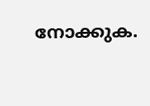നോക്കുക.